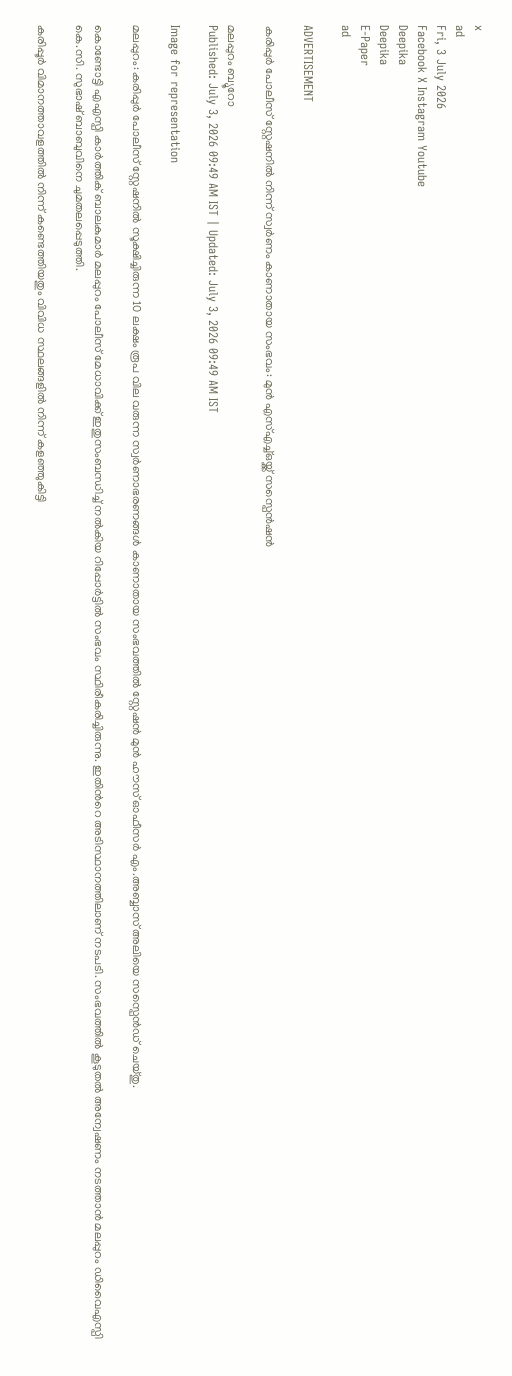x
ad
Fri, 3 July 2026
Facebook X Instagram Youtube
Deepika
Deepika
E-Paper
ad

ADVERTISEMENT

കരിപ്പുർ പോലീസ് സ്റ്റേഷനിൽ നിന്ന് സ്വർണം കാണാതായ സംഭവം: മുൻ എസ്എച്ച്ഒയ്ക്ക് സസ്പെൻഷൻ

മലപ്പുറം ബ്യൂറോ
Published: July 3, 2026 09:49 AM IST | Updated: July 3, 2026 09:49 AM IST

Image for representation

മലപ്പുറം: കരിപ്പുർ പോലീസ് സ്റ്റേഷനിൽ സൂക്ഷിച്ചിരുന്ന 10 ലക്ഷം രൂപ വില വരുന്ന സ്വർണാഭരണങ്ങൾ കാണാതായ സംഭവത്തിൽ സ്റ്റേഷൻ മുൻ ഹൗസ് ഓഫീസർ എം.അബ്ബാസ് അലിയെ സസ്പെൻഡ് ചെയ്തു.

കൊണ്ടോട്ടി എഎസ്പി കാർത്തിക് ബാലകുമാർ മലപ്പുറം പോലീസ് മേധാവിക്ക് ഇതുസംബന്ധിച്ച് നൽകിയ റിപ്പോർട്ടിൽ സംഭവം സ്ഥിരീകരിച്ചിരുന്നു. ഇതിന്‍റെ അടിസ്ഥാനത്തിലാണ് നടപടി. സംഭവത്തിൽ കൂടുതൽ അന്വേഷണം നടത്താൻ മലപ്പുറം ഡിവൈഎസ്പി കെ.സി. സുഭാഷ് ബാബുവിനെ ചുമതലപ്പെടുത്തി.

കരിപ്പൂർ വിമാനത്താവളത്തിൽ നിന്ന് കണ്ടെത്തിയതും വിവിധ സ്ഥലങ്ങളിൽ നിന്ന് കളഞ്ഞുകിട്ടി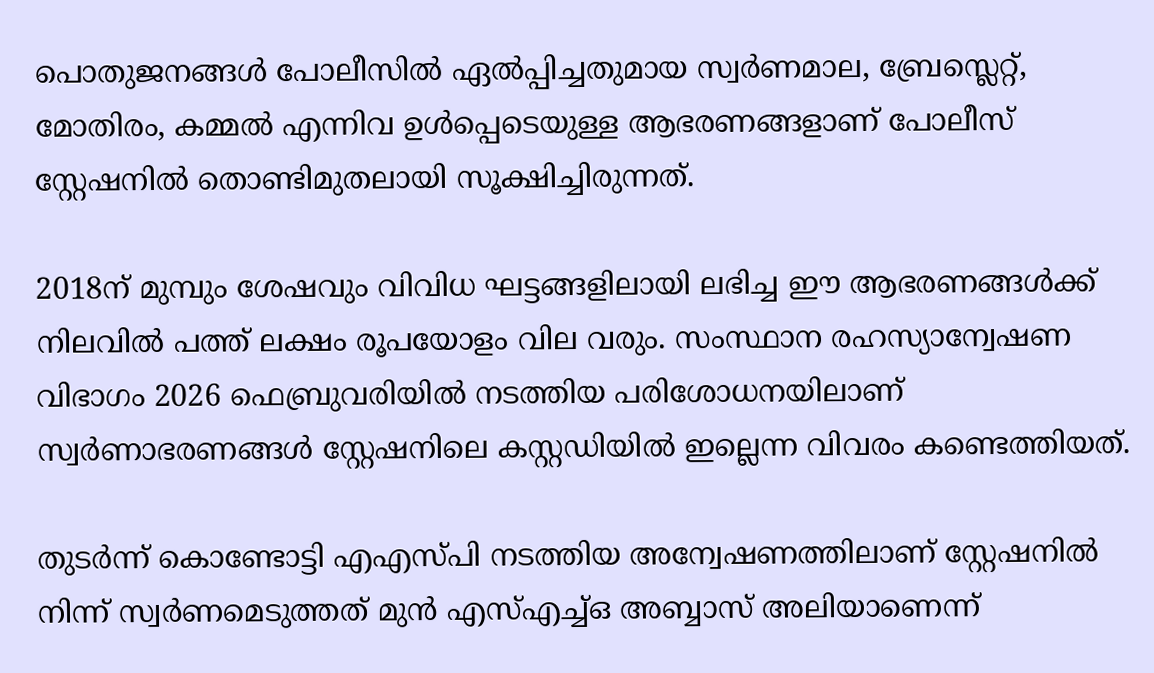പൊതുജനങ്ങൾ പോലീസിൽ ഏൽപ്പിച്ചതുമായ സ്വർണമാല, ബ്രേസ്ലെറ്റ്, മോതിരം, കമ്മൽ എന്നിവ ഉൾപ്പെടെയുള്ള ആഭരണങ്ങളാണ് പോലീസ് സ്റ്റേഷനിൽ തൊണ്ടിമുതലായി സൂക്ഷിച്ചിരുന്നത്.

2018ന് മുമ്പും ശേഷവും വിവിധ ഘട്ടങ്ങളിലായി ലഭിച്ച ഈ ആഭരണങ്ങൾക്ക് നിലവിൽ പത്ത് ലക്ഷം രൂപയോളം വില വരും. സംസ്ഥാന രഹസ്യാന്വേഷണ വിഭാഗം 2026 ഫെബ്രുവരിയിൽ നടത്തിയ പരിശോധനയിലാണ് സ്വർണാഭരണങ്ങൾ സ്റ്റേഷനിലെ കസ്റ്റഡിയിൽ ഇല്ലെന്ന വിവരം കണ്ടെത്തിയത്.

തുടർന്ന് കൊണ്ടോട്ടി എഎസ്പി നടത്തിയ അന്വേഷണത്തിലാണ് സ്റ്റേഷനിൽ നിന്ന് സ്വർണമെടുത്തത് മുൻ എസ്എച്ച്ഒ അബ്ബാസ് അലിയാണെന്ന്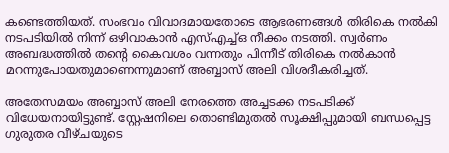കണ്ടെത്തിയത്. സംഭവം വിവാദമായതോടെ ആഭരണങ്ങൾ തിരികെ നൽകി നടപടിയിൽ നിന്ന് ഒഴിവാകാൻ എസ്എച്ച്ഒ നീക്കം നടത്തി. സ്വർണം അബദ്ധത്തിൽ തന്‍റെ കൈവശം വന്നതും പിന്നീട് തിരികെ നൽകാൻ മറന്നുപോയതുമാണെന്നുമാണ് അബ്ബാസ് അലി വിശദീകരിച്ചത്.

അതേസമയം അബ്ബാസ് അലി നേരത്തെ അച്ചടക്ക നടപടിക്ക് വിധേയനായിട്ടുണ്ട്. സ്റ്റേഷനിലെ തൊണ്ടിമുതൽ സൂക്ഷിപ്പുമായി ബന്ധപ്പെട്ട ഗുരുതര വീഴ്ചയുടെ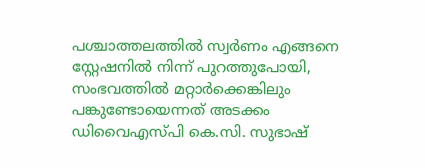പശ്ചാത്തലത്തിൽ സ്വർണം എങ്ങനെ സ്റ്റേഷനിൽ നിന്ന് പുറത്തുപോയി, സംഭവത്തിൽ മറ്റാർക്കെങ്കിലും പങ്കുണ്ടോയെന്നത് അടക്കം ഡിവൈഎസ്പി കെ.സി. സുഭാഷ്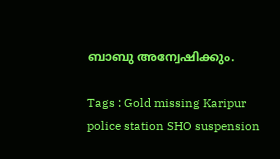ബാബു അന്വേഷിക്കും.

Tags : Gold missing Karipur police station SHO suspension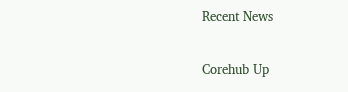Recent News

Corehub Up